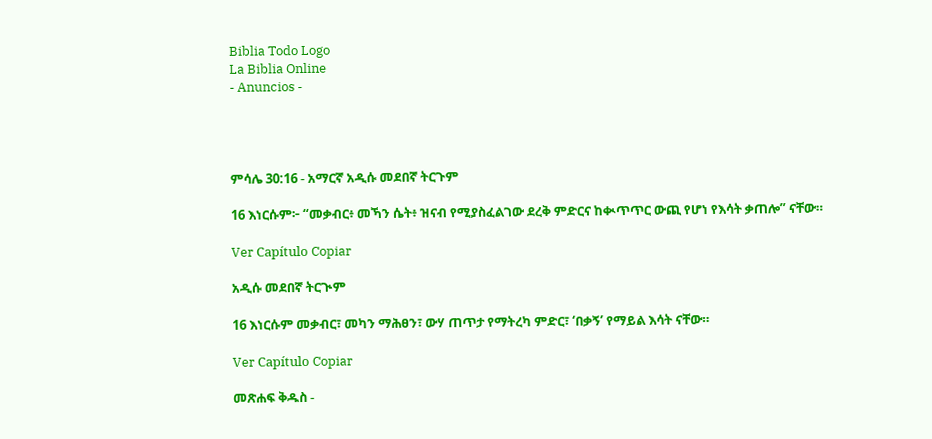Biblia Todo Logo
La Biblia Online
- Anuncios -




ምሳሌ 30:16 - አማርኛ አዲሱ መደበኛ ትርጉም

16 እነርሱም፦ “መቃብር፥ መኻን ሴት፥ ዝናብ የሚያስፈልገው ደረቅ ምድርና ከቊጥጥር ውጪ የሆነ የእሳት ቃጠሎ” ናቸው።

Ver Capítulo Copiar

አዲሱ መደበኛ ትርጒም

16 እነርሱም መቃብር፣ መካን ማሕፀን፣ ውሃ ጠጥታ የማትረካ ምድር፣ ‘በቃኝ’ የማይል እሳት ናቸው።

Ver Capítulo Copiar

መጽሐፍ ቅዱስ -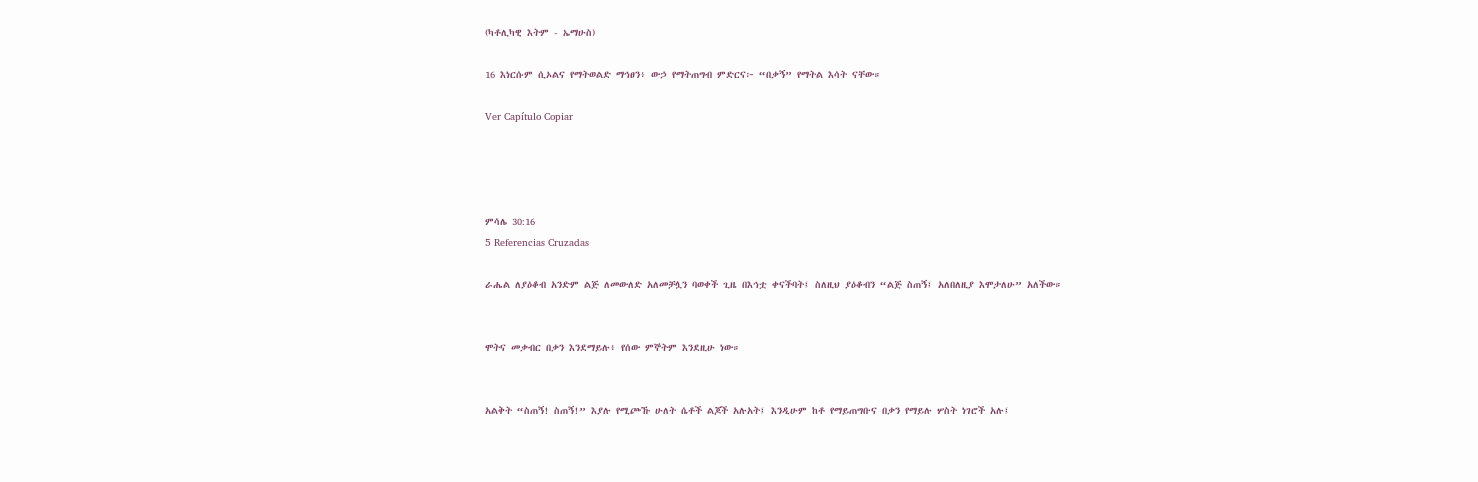(ካቶሊካዊ እትም - ኤማሁስ)

16 እነርሱም ሲኦልና የማትወልድ ማኅፀን፥ ውኃ የማትጠግብ ምድርና፦ “በቃኝ” የማትል እሳት ናቸው።

Ver Capítulo Copiar




ምሳሌ 30:16
5 Referencias Cruzadas

ራሔል ለያዕቆብ አንድም ልጅ ለመውለድ አለመቻሏን ባወቀች ጊዜ በእኅቷ ቀናችባት፤ ስለዚህ ያዕቆብን “ልጅ ስጠኝ፤ አለበለዚያ እሞታለሁ” አለችው።


ሞትና መቃብር በቃን እንደማይሉ፥ የሰው ምኞትም እንደዚሁ ነው።


አልቅት “ስጠኝ! ስጠኝ!” እያሉ የሚጮኹ ሁለት ሴቶች ልጆች አሉአት፤ እንዲሁም ከቶ የማይጠግቡና በቃን የማይሉ ሦስት ነገሮች አሉ፤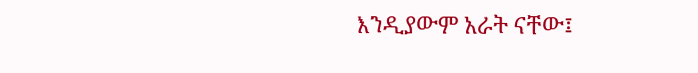እንዲያውም አራት ናቸው፤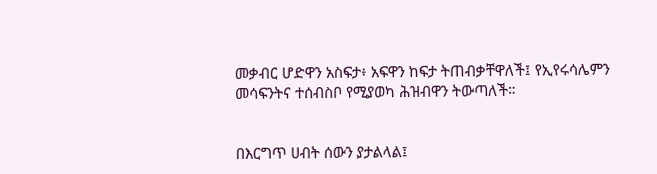መቃብር ሆድዋን አስፍታ፥ አፍዋን ከፍታ ትጠብቃቸዋለች፤ የኢየሩሳሌምን መሳፍንትና ተሰብስቦ የሚያወካ ሕዝብዋን ትውጣለች።


በእርግጥ ሀብት ሰውን ያታልላል፤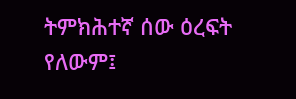ትምክሕተኛ ሰው ዕረፍት የለውም፤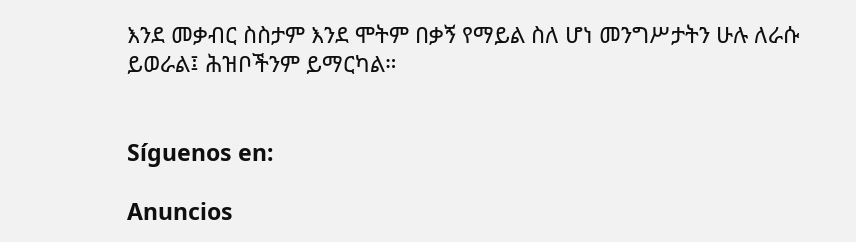እንደ መቃብር ስስታም እንደ ሞትም በቃኝ የማይል ስለ ሆነ መንግሥታትን ሁሉ ለራሱ ይወራል፤ ሕዝቦችንም ይማርካል።


Síguenos en:

Anuncios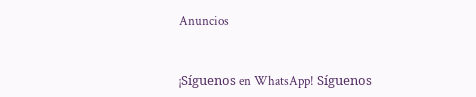Anuncios


¡Síguenos en WhatsApp! Síguenos